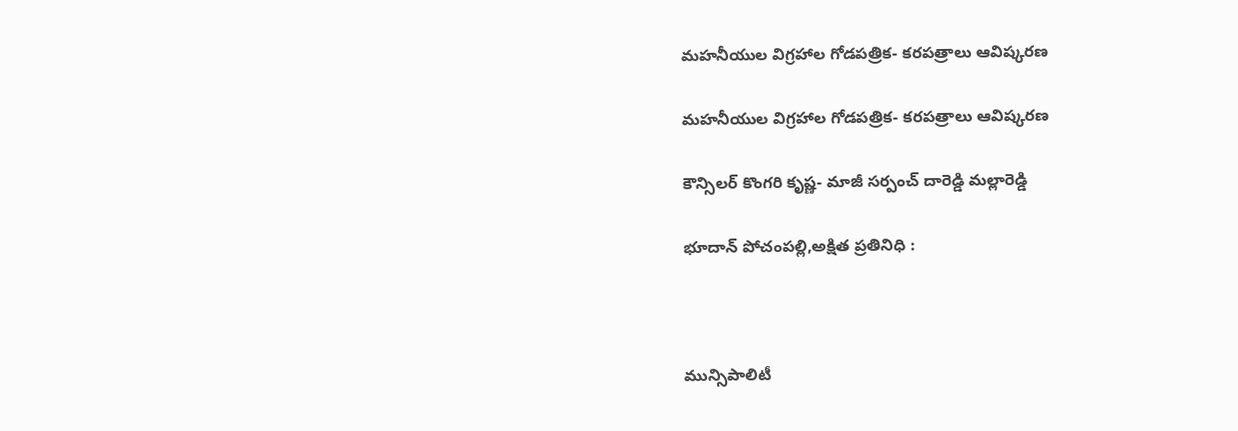మహనీయుల విగ్రహాల గోడపత్రిక- కరపత్రాలు ఆవిష్కరణ

మహనీయుల విగ్రహాల గోడపత్రిక- కరపత్రాలు ఆవిష్కరణ

కౌన్సిలర్ కొంగరి కృష్ణ- మాజీ సర్పంచ్ దారెడ్డి మల్లారెడ్డి

భూదాన్ పోచంపల్లి,అక్షిత ప్రతినిధి :



మున్సిపాలిటీ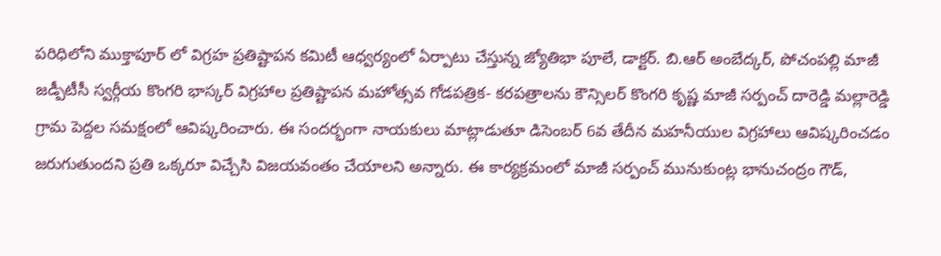పరిధిలోని ముక్తాపూర్ లో విగ్రహ ప్రతిష్టాపన కమిటీ ఆధ్వర్యంలో ఏర్పాటు చేస్తున్న జ్యోతిభా పూలే, డాక్టర్. బి.ఆర్ అంబేద్కర్, పోచంపల్లి మాజీ జడ్పీటీసీ స్వర్గీయ కొంగరి భాస్కర్ విగ్రహాల ప్రతిష్టాపన మహోత్సవ గోడపత్రిక- కరపత్రాలను కౌన్సిలర్ కొంగరి కృష్ణ మాజీ సర్పంచ్ దారెడ్డి మల్లారెడ్డి గ్రామ పెద్దల సమక్షంలో ఆవిష్కరించారు. ఈ సందర్భంగా నాయకులు మాట్లాడుతూ డిసెంబర్ 6వ తేదీన మహనీయుల విగ్రహాలు ఆవిష్కరించడం జరుగుతుందని ప్రతి ఒక్కరూ విచ్చేసి విజయవంతం చేయాలని అన్నారు. ఈ కార్యక్రమంలో మాజీ సర్పంచ్ మునుకుంట్ల భానుచంద్రం గౌడ్,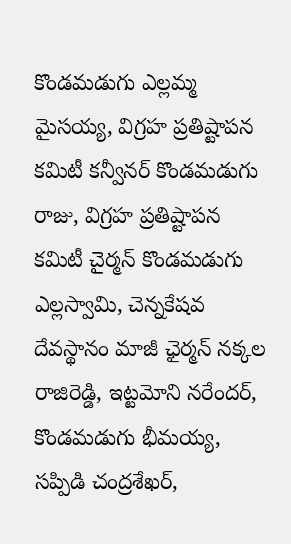కొండమడుగు ఎల్లమ్మ మైసయ్య, విగ్రహ ప్రతిష్టాపన కమిటీ కన్వీనర్ కొండమడుగు రాజు, విగ్రహ ప్రతిష్టాపన కమిటీ చైర్మన్ కొండమడుగు ఎల్లస్వామి, చెన్నకేషవ దేవస్థానం మాజీ ఛైర్మన్ నక్కల రాజిరెడ్డి, ఇట్టమోని నరేందర్, కొండమడుగు భీమయ్య, సప్పిడి చంద్రశేఖర్,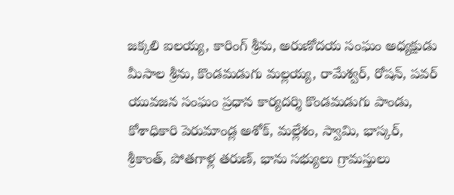జక్కలి ఐలయ్య, కారింగ్ శ్రీను, అరుణోదయ సంఘం అధ్యక్షుడు మీసాల శ్రీను, కొండమడుగు మల్లయ్య, రామేశ్వర్, రోషన్, పవర్ యువజన సంఘం ప్రధాన కార్యదర్శి కొండమడుగు పాండు, కోశాధికారి పెరుమాండ్ల అశోక్, మల్లేశం, స్వామి, భాస్కర్, శ్రీకాంత్, పోతగాళ్ల తరుణ్, భాను సభ్యులు గ్రామస్తులు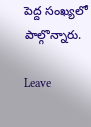పెద్ద సంఖ్యలో పాల్గొన్నారు.

Leave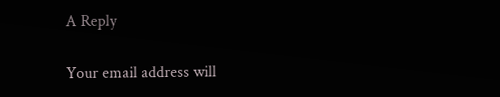A Reply

Your email address will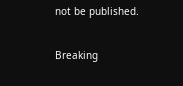not be published.

Breaking